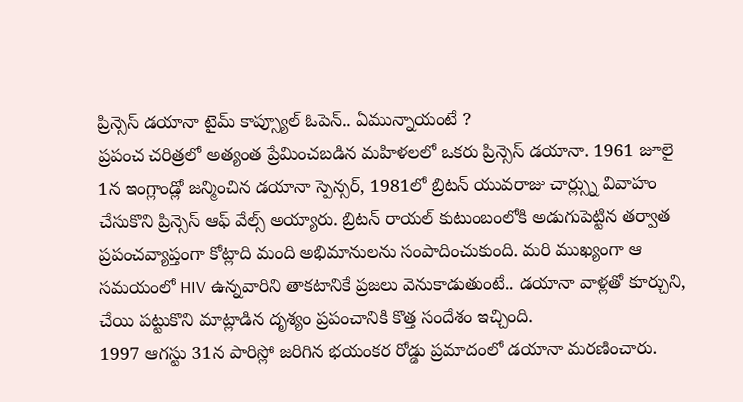ప్రిన్సెస్ డయానా టైమ్ కాప్స్యూల్ ఓపెన్.. ఏమున్నాయంటే ?
ప్రపంచ చరిత్రలో అత్యంత ప్రేమించబడిన మహిళలలో ఒకరు ప్రిన్సెస్ డయానా. 1961 జూలై 1న ఇంగ్లాండ్లో జన్మించిన డయానా స్పెన్సర్, 1981లో బ్రిటన్ యువరాజు చార్ల్స్ను వివాహం చేసుకొని ప్రిన్సెస్ ఆఫ్ వేల్స్ అయ్యారు. బ్రిటన్ రాయల్ కుటుంబంలోకి అడుగుపెట్టిన తర్వాత ప్రపంచవ్యాప్తంగా కోట్లాది మంది అభిమానులను సంపాదించుకుంది. మరి ముఖ్యంగా ఆ సమయంలో HIV ఉన్నవారిని తాకటానికే ప్రజలు వెనుకాడుతుంటే.. డయానా వాళ్లతో కూర్చుని, చేయి పట్టుకొని మాట్లాడిన దృశ్యం ప్రపంచానికి కొత్త సందేశం ఇచ్చింది.
1997 ఆగస్టు 31న పారిస్లో జరిగిన భయంకర రోడ్డు ప్రమాదంలో డయానా మరణించారు.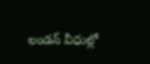లండన్ వీధుల్లో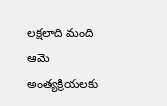లక్షలాది మంది ఆమె అంత్యక్రియలకు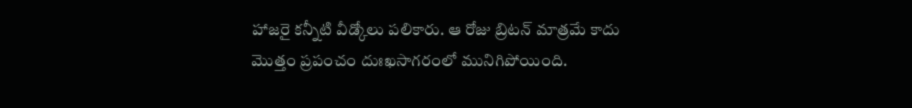హాజరై కన్నీటి వీడ్కోలు పలికారు. ఆ రోజు బ్రిటన్ మాత్రమే కాదు మొత్తం ప్రపంచం దుఃఖసాగరంలో మునిగిపోయింది.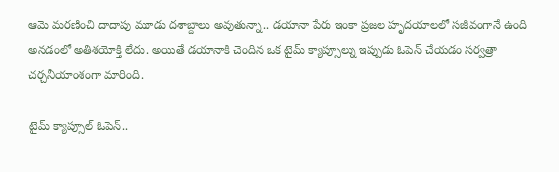ఆమె మరణించి దాదాపు మూడు దశాబ్దాలు అవుతున్నా.. డయానా పేరు ఇంకా ప్రజల హృదయాలలో సజీవంగానే ఉంది అనడంలో అతిశయోక్తి లేదు. అయితే డయానాకి చెందిన ఒక టైమ్ క్యాప్సూల్ను ఇప్పుడు ఓపెన్ చేయడం సర్వత్రా చర్చనీయాంశంగా మారింది.

టైమ్ క్యాప్సూల్ ఓపెన్..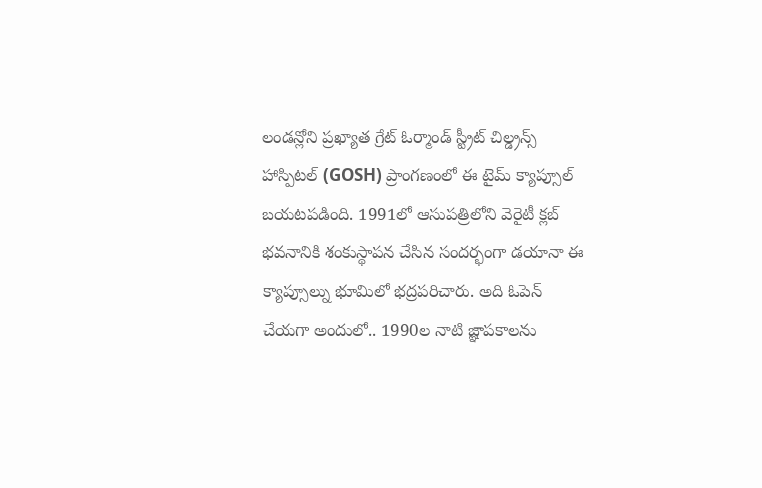లండన్లోని ప్రఖ్యాత గ్రేట్ ఓర్మాండ్ స్ట్రీట్ చిల్డ్రన్స్ హాస్పిటల్ (GOSH) ప్రాంగణంలో ఈ టైమ్ క్యాప్సూల్ బయటపడింది. 1991లో ఆసుపత్రిలోని వెరైటీ క్లబ్ భవనానికి శంకుస్థాపన చేసిన సందర్భంగా డయానా ఈ క్యాప్సూల్ను భూమిలో భద్రపరిచారు. అది ఓపెన్ చేయగా అందులో.. 1990ల నాటి జ్ఞాపకాలను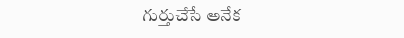గుర్తుచేసే అనేక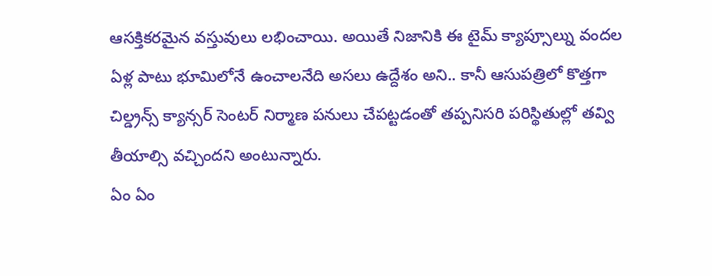ఆసక్తికరమైన వస్తువులు లభించాయి. అయితే నిజానికి ఈ టైమ్ క్యాప్సూల్ను వందల ఏళ్ల పాటు భూమిలోనే ఉంచాలనేది అసలు ఉద్దేశం అని.. కానీ ఆసుపత్రిలో కొత్తగా చిల్డ్రన్స్ క్యాన్సర్ సెంటర్ నిర్మాణ పనులు చేపట్టడంతో తప్పనిసరి పరిస్థితుల్లో తవ్వి తీయాల్సి వచ్చిందని అంటున్నారు.
ఏం ఏం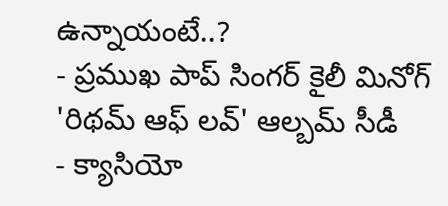ఉన్నాయంటే..?
- ప్రముఖ పాప్ సింగర్ కైలీ మినోగ్ 'రిథమ్ ఆఫ్ లవ్' ఆల్బమ్ సీడీ
- క్యాసియో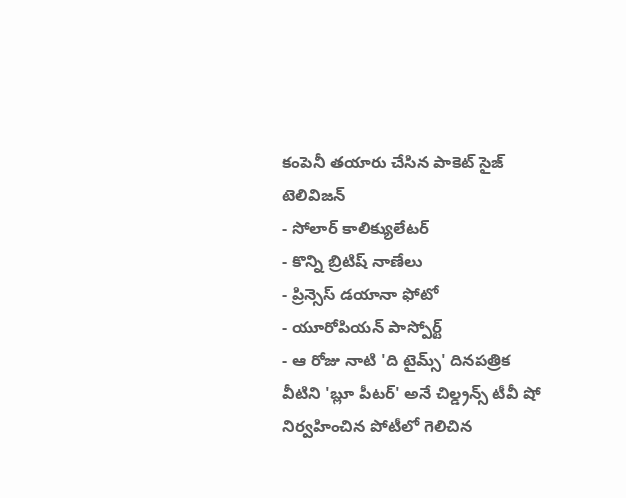కంపెనీ తయారు చేసిన పాకెట్ సైజ్ టెలివిజన్
- సోలార్ కాలిక్యులేటర్
- కొన్ని బ్రిటిష్ నాణేలు
- ప్రిన్సెస్ డయానా ఫోటో
- యూరోపియన్ పాస్పోర్ట్
- ఆ రోజు నాటి 'ది టైమ్స్' దినపత్రిక
వీటిని 'బ్లూ పీటర్' అనే చిల్డ్రన్స్ టీవీ షో నిర్వహించిన పోటీలో గెలిచిన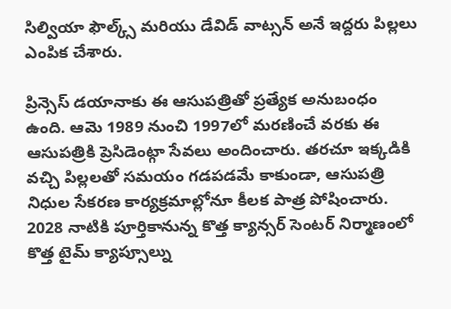సిల్వియా ఫౌల్క్స్ మరియు డేవిడ్ వాట్సన్ అనే ఇద్దరు పిల్లలు ఎంపిక చేశారు.

ప్రిన్సెస్ డయానాకు ఈ ఆసుపత్రితో ప్రత్యేక అనుబంధం ఉంది. ఆమె 1989 నుంచి 1997లో మరణించే వరకు ఈ ఆసుపత్రికి ప్రెసిడెంట్గా సేవలు అందించారు. తరచూ ఇక్కడికి వచ్చి పిల్లలతో సమయం గడపడమే కాకుండా, ఆసుపత్రి నిధుల సేకరణ కార్యక్రమాల్లోనూ కీలక పాత్ర పోషించారు. 2028 నాటికి పూర్తికానున్న కొత్త క్యాన్సర్ సెంటర్ నిర్మాణంలో కొత్త టైమ్ క్యాప్సూల్ను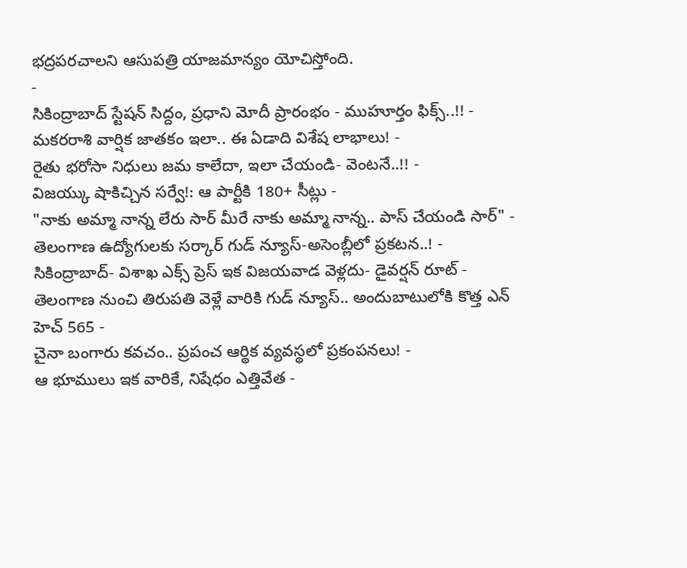భద్రపరచాలని ఆసుపత్రి యాజమాన్యం యోచిస్తోంది.
-
సికింద్రాబాద్ స్టేషన్ సిద్దం, ప్రధాని మోదీ ప్రారంభం - ముహూర్తం ఫిక్స్..!! -
మకరరాశి వార్షిక జాతకం ఇలా.. ఈ ఏడాది విశేష లాభాలు! -
రైతు భరోసా నిధులు జమ కాలేదా, ఇలా చేయండి- వెంటనే..!! -
విజయ్కు షాకిచ్చిన సర్వే!: ఆ పార్టీకి 180+ సీట్లు -
"నాకు అమ్మా నాన్న లేరు సార్ మీరే నాకు అమ్మా నాన్న.. పాస్ చేయండి సార్" -
తెలంగాణ ఉద్యోగులకు సర్కార్ గుడ్ న్యూస్-అసెంబ్లీలో ప్రకటన..! -
సికింద్రాబాద్- విశాఖ ఎక్స్ ప్రెస్ ఇక విజయవాడ వెళ్లదు- డైవర్షన్ రూట్ -
తెలంగాణ నుంచి తిరుపతి వెళ్లే వారికి గుడ్ న్యూస్.. అందుబాటులోకి కొత్త ఎన్ హెచ్ 565 -
చైనా బంగారు కవచం.. ప్రపంచ ఆర్థిక వ్యవస్థలో ప్రకంపనలు! -
ఆ భూములు ఇక వారికే, నిషేధం ఎత్తివేత -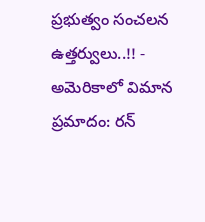ప్రభుత్వం సంచలన ఉత్తర్వులు..!! -
అమెరికాలో విమాన ప్రమాదం: రన్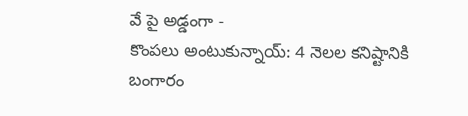వే పై అడ్డంగా -
కొంపలు అంటుకున్నాయ్: 4 నెలల కనిష్టానికి బంగారం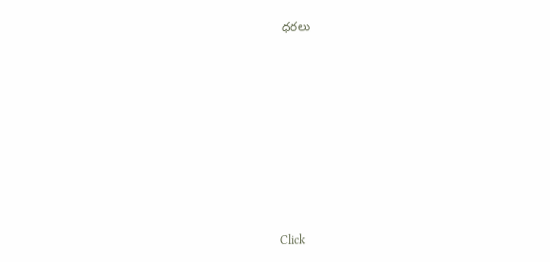ధరలు












Click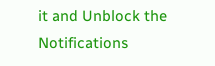it and Unblock the Notifications